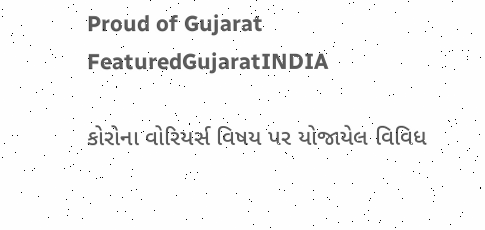Proud of Gujarat
FeaturedGujaratINDIA

કોરોના વોરિયર્સ વિષય પર યોજાયેલ વિવિધ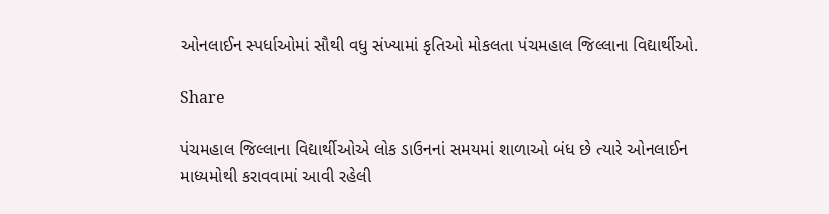ઓનલાઈન સ્પર્ધાઓમાં સૌથી વધુ સંખ્યામાં કૃતિઓ મોકલતા પંચમહાલ જિલ્લાના વિદ્યાર્થીઓ.

Share

પંચમહાલ જિલ્લાના વિદ્યાર્થીઓએ લોક ડાઉનનાં સમયમાં શાળાઓ બંધ છે ત્યારે ઓનલાઈન માધ્યમોથી કરાવવામાં આવી રહેલી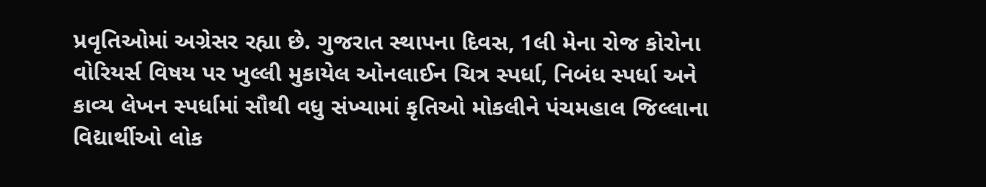પ્રવૃતિઓમાં અગ્રેસર રહ્યા છે. ગુજરાત સ્થાપના દિવસ, 1લી મેના રોજ કોરોના વોરિયર્સ વિષય પર ખુલ્લી મુકાયેલ ઓનલાઈન ચિત્ર સ્પર્ધા, નિબંધ સ્પર્ધા અને કાવ્ય લેખન સ્પર્ધામાં સૌથી વધુ સંખ્યામાં કૃતિઓ મોકલીને પંચમહાલ જિલ્લાના વિદ્યાર્થીઓ લોક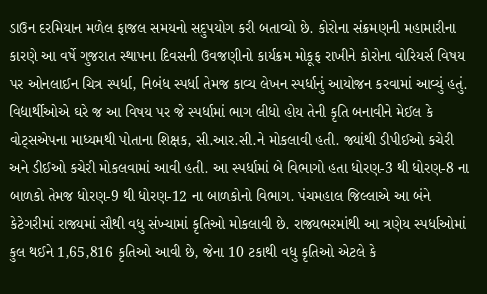ડાઉન દરમિયાન મળેલ ફાજલ સમયનો સદુપયોગ કરી બતાવ્યો છે. કોરોના સંક્રમણની મહામારીના કારણે આ વર્ષે ગુજરાત સ્થાપના દિવસની ઉવજણીનો કાર્યક્રમ મોકૂફ રાખીને કોરોના વોરિયર્સ વિષય પર ઓનલાઈન ચિત્ર સ્પર્ધા, નિબંધ સ્પર્ધા તેમજ કાવ્ય લેખન સ્પર્ધાનું આયોજન કરવામાં આવ્યું હતું. વિદ્યાર્થીઓએ ઘરે જ આ વિષય પર જે સ્પર્ધામાં ભાગ લીધો હોય તેની કૃતિ બનાવીને મેઈલ કે વોટ્સએપના માધ્યમથી પોતાના શિક્ષક, સી.આર.સી.ને મોકલાવી હતી. જ્યાંથી ડીપીઈઓ કચેરી અને ડીઈઓ કચેરી મોકલવામાં આવી હતી. આ સ્પર્ધામાં બે વિભાગો હતા ધોરણ-3 થી ધોરણ-8 ના બાળકો તેમજ ધોરણ-9 થી ધોરણ-12 ના બાળકોનો વિભાગ. પંચમહાલ જિલ્લાએ આ બંને કેટેગરીમાં રાજ્યમાં સૌથી વધુ સંખ્યામાં કૃતિઓ મોકલાવી છે. રાજ્યભરમાંથી આ ત્રણેય સ્પર્ધાઓમાં કુલ થઈને 1,65,816 કૃતિઓ આવી છે, જેના 10 ટકાથી વધુ કૃતિઓ એટલે કે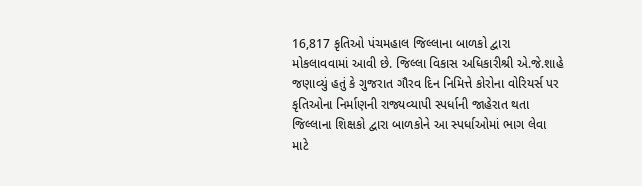16,817 કૃતિઓ પંચમહાલ જિલ્લાના બાળકો દ્વારા મોકલાવવામાં આવી છે. જિલ્લા વિકાસ અધિકારીશ્રી એ.જે.શાહે જણાવ્યું હતું કે ગુજરાત ગૌરવ દિન નિમિત્તે કોરોના વોરિયર્સ પર કૃતિઓના નિર્માણની રાજ્યવ્યાપી સ્પર્ધાની જાહેરાત થતા જિલ્લાના શિક્ષકો દ્વારા બાળકોને આ સ્પર્ધાઓમાં ભાગ લેવા માટે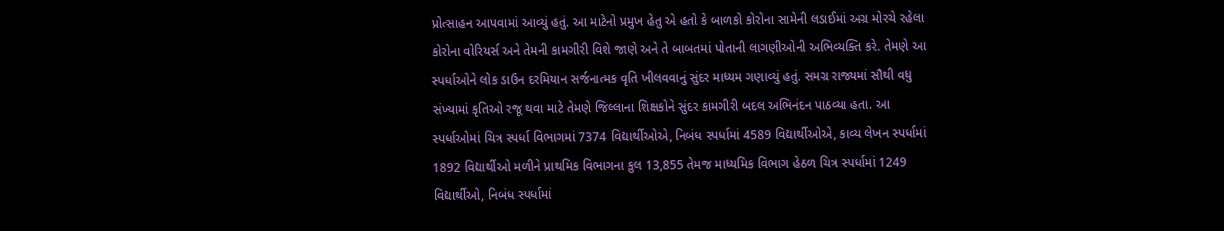પ્રોત્સાહન આપવામાં આવ્યું હતું. આ માટેનો પ્રમુખ હેતુ એ હતો કે બાળકો કોરોના સામેની લડાઈમાં અગ્ર મોરચે રહેલા કોરોના વોરિયર્સ અને તેમની કામગીરી વિશે જાણે અને તે બાબતમાં પોતાની લાગણીઓની અભિવ્યક્તિ કરે. તેમણે આ સ્પર્ધાઓને લોક ડાઉન દરમિયાન સર્જનાત્મક વૃતિ ખીલવવાનું સુંદર માધ્યમ ગણાવ્યું હતું. સમગ્ર રાજ્યમાં સૌથી વધુ સંખ્યામાં કૃતિઓ રજૂ થવા માટે તેમણે જિલ્લાના શિક્ષકોને સુંદર કામગીરી બદલ અભિનંદન પાઠવ્યા હતા. આ સ્પર્ધાઓમાં ચિત્ર સ્પર્ધા વિભાગમાં 7374 વિદ્યાર્થીઓએ, નિબંધ સ્પર્ધામાં 4589 વિદ્યાર્થીઓએ, કાવ્ય લેખન સ્પર્ધામાં 1892 વિદ્યાર્થીઓ મળીને પ્રાથમિક વિભાગના કુલ 13,855 તેમજ માધ્યમિક વિભાગ હેઠળ ચિત્ર સ્પર્ધામાં 1249 વિદ્યાર્થીઓ, નિબંધ સ્પર્ધામાં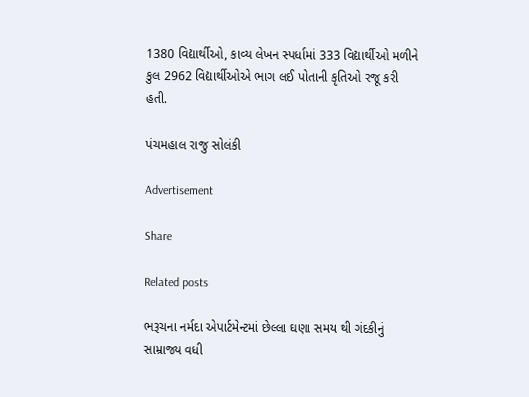1380 વિદ્યાર્થીઓ, કાવ્ય લેખન સ્પર્ધામાં 333 વિદ્યાર્થીઓ મળીને કુલ 2962 વિદ્યાર્થીઓએ ભાગ લઈ પોતાની કૃતિઓ રજૂ કરી હતી.

પંચમહાલ રાજુ સોલંકી

Advertisement

Share

Related posts

ભરૂચના નર્મદા એપાર્ટમેન્ટમાં છેલ્લા ઘણા સમય થી ગંદકીનું સામ્રાજ્ય વધી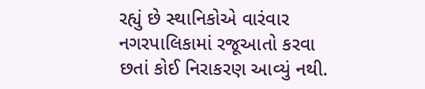રહ્યું છે સ્થાનિકોએ વારંવાર નગરપાલિકામાં રજૂઆતો કરવા છતાં કોઈ નિરાકરણ આવ્યું નથી.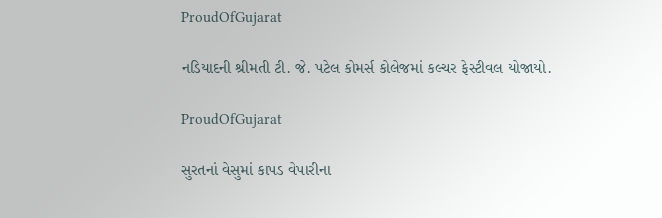ProudOfGujarat

નડિયાદની શ્રીમતી ટી. જે. પટેલ કોમર્સ કોલેજમાં કલ્ચર ફેસ્ટીવલ યોજાયો.

ProudOfGujarat

સુરતનાં વેસુમાં કાપડ વેપારીના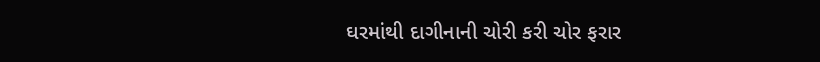ઘરમાંથી દાગીનાની ચોરી કરી ચોર ફરાર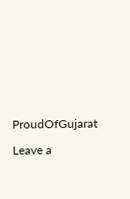ProudOfGujarat

Leave a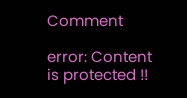Comment

error: Content is protected !!